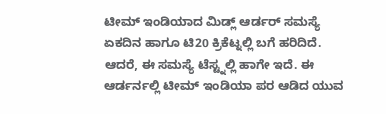ಟೀಮ್ ಇಂಡಿಯಾದ ಮಿಡ್ಲ್ ಆರ್ಡರ್ ಸಮಸ್ಯೆ ಏಕದಿನ ಹಾಗೂ ಟಿ20 ಕ್ರಿಕೆಟ್ನಲ್ಲಿ ಬಗೆ ಹರಿದಿದೆ. ಆದರೆ, ಈ ಸಮಸ್ಯೆ ಟೆಸ್ಟ್ನಲ್ಲಿ ಹಾಗೇ ಇದೆ. ಈ ಆರ್ಡರ್ನಲ್ಲಿ ಟೀಮ್ ಇಂಡಿಯಾ ಪರ ಆಡಿದ ಯುವ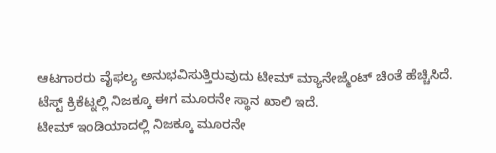ಆಟಗಾರರು ವೈಫಲ್ಯ ಅನುಭವಿಸುತ್ತಿರುವುದು ಟೀಮ್ ಮ್ಯಾನೇಜ್ಮೆಂಟ್ ಚಿಂತೆ ಹೆಚ್ಚಿಸಿದೆ. ಟೆಸ್ಟ್ ಕ್ರಿಕೆಟ್ನಲ್ಲಿ ನಿಜಕ್ಕೂ ಈಗ ಮೂರನೇ ಸ್ಥಾನ ಖಾಲಿ ಇದೆ.
ಟೀಮ್ ಇಂಡಿಯಾದಲ್ಲಿ ನಿಜಕ್ಕೂ ಮೂರನೇ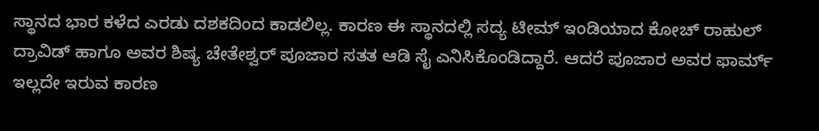ಸ್ಥಾನದ ಭಾರ ಕಳೆದ ಎರಡು ದಶಕದಿಂದ ಕಾಡಲಿಲ್ಲ. ಕಾರಣ ಈ ಸ್ಥಾನದಲ್ಲಿ ಸದ್ಯ ಟೀಮ್ ಇಂಡಿಯಾದ ಕೋಚ್ ರಾಹುಲ್ ದ್ರಾವಿಡ್ ಹಾಗೂ ಅವರ ಶಿಷ್ಯ ಚೇತೇಶ್ವರ್ ಪೂಜಾರ ಸತತ ಆಡಿ ಸೈ ಎನಿಸಿಕೊಂಡಿದ್ದಾರೆ. ಆದರೆ ಪೂಜಾರ ಅವರ ಫಾರ್ಮ್ ಇಲ್ಲದೇ ಇರುವ ಕಾರಣ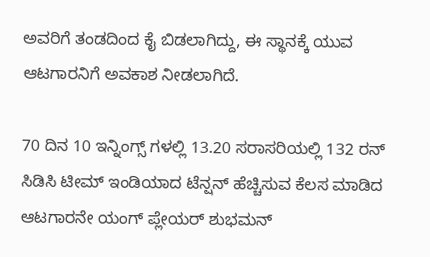ಅವರಿಗೆ ತಂಡದಿಂದ ಕೈ ಬಿಡಲಾಗಿದ್ದು, ಈ ಸ್ಥಾನಕ್ಕೆ ಯುವ ಆಟಗಾರನಿಗೆ ಅವಕಾಶ ನೀಡಲಾಗಿದೆ.

70 ದಿನ 10 ಇನ್ನಿಂಗ್ಸ್ ಗಳಲ್ಲಿ 13.20 ಸರಾಸರಿಯಲ್ಲಿ 132 ರನ್ ಸಿಡಿಸಿ ಟೀಮ್ ಇಂಡಿಯಾದ ಟೆನ್ಷನ್ ಹೆಚ್ಚಿಸುವ ಕೆಲಸ ಮಾಡಿದ ಆಟಗಾರನೇ ಯಂಗ್ ಪ್ಲೇಯರ್ ಶುಭಮನ್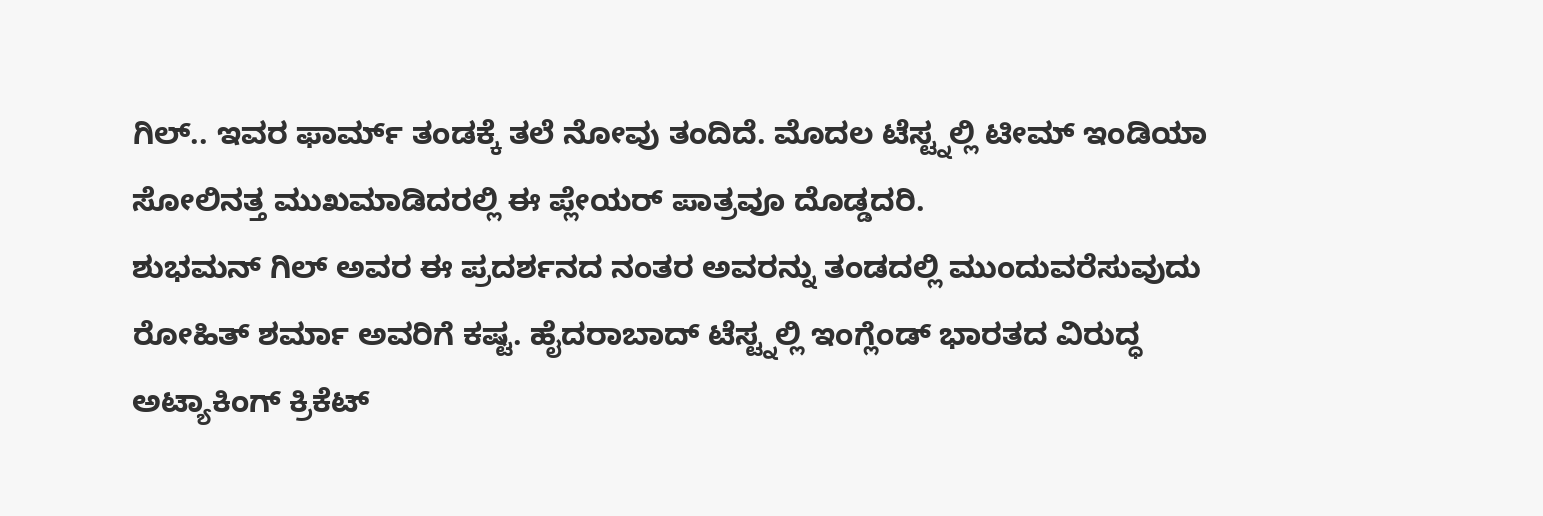ಗಿಲ್.. ಇವರ ಫಾರ್ಮ್ ತಂಡಕ್ಕೆ ತಲೆ ನೋವು ತಂದಿದೆ. ಮೊದಲ ಟೆಸ್ಟ್ನಲ್ಲಿ ಟೀಮ್ ಇಂಡಿಯಾ ಸೋಲಿನತ್ತ ಮುಖಮಾಡಿದರಲ್ಲಿ ಈ ಪ್ಲೇಯರ್ ಪಾತ್ರವೂ ದೊಡ್ಡದರಿ.
ಶುಭಮನ್ ಗಿಲ್ ಅವರ ಈ ಪ್ರದರ್ಶನದ ನಂತರ ಅವರನ್ನು ತಂಡದಲ್ಲಿ ಮುಂದುವರೆಸುವುದು ರೋಹಿತ್ ಶರ್ಮಾ ಅವರಿಗೆ ಕಷ್ಟ. ಹೈದರಾಬಾದ್ ಟೆಸ್ಟ್ನಲ್ಲಿ ಇಂಗ್ಲೆಂಡ್ ಭಾರತದ ವಿರುದ್ಧ ಅಟ್ಯಾಕಿಂಗ್ ಕ್ರಿಕೆಟ್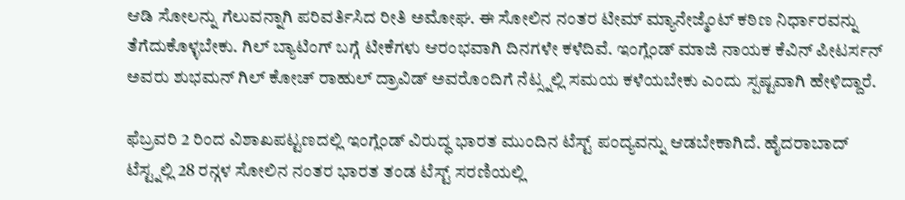ಆಡಿ ಸೋಲನ್ನು ಗೆಲುವನ್ನಾಗಿ ಪರಿವರ್ತಿಸಿದ ರೀತಿ ಅಮೋಘ. ಈ ಸೋಲಿನ ನಂತರ ಟೀಮ್ ಮ್ಯಾನೇಜ್ಮೆಂಟ್ ಕಠಿಣ ನಿರ್ಧಾರವನ್ನು ತೆಗೆದುಕೊಳ್ಳಬೇಕು. ಗಿಲ್ ಬ್ಯಾಟಿಂಗ್ ಬಗ್ಗೆ ಟೀಕೆಗಳು ಆರಂಭವಾಗಿ ದಿನಗಳೇ ಕಳೆದಿವೆ. ಇಂಗ್ಲೆಂಡ್ ಮಾಜಿ ನಾಯಕ ಕೆವಿನ್ ಪೀಟರ್ಸನ್ ಅವರು ಶುಭಮನ್ ಗಿಲ್ ಕೋಚ್ ರಾಹುಲ್ ದ್ರಾವಿಡ್ ಅವರೊಂದಿಗೆ ನೆಟ್ಸ್ನಲ್ಲಿ ಸಮಯ ಕಳೆಯಬೇಕು ಎಂದು ಸ್ಪಷ್ಟವಾಗಿ ಹೇಳಿದ್ದಾರೆ.

ಫೆಬ್ರವರಿ 2 ರಿಂದ ವಿಶಾಖಪಟ್ಟಣದಲ್ಲಿ ಇಂಗ್ಲೆಂಡ್ ವಿರುದ್ಧ ಭಾರತ ಮುಂದಿನ ಟೆಸ್ಟ್ ಪಂದ್ಯವನ್ನು ಆಡಬೇಕಾಗಿದೆ. ಹೈದರಾಬಾದ್ ಟೆಸ್ಟ್ನಲ್ಲಿ 28 ರನ್ಗಳ ಸೋಲಿನ ನಂತರ ಭಾರತ ತಂಡ ಟೆಸ್ಟ್ ಸರಣಿಯಲ್ಲಿ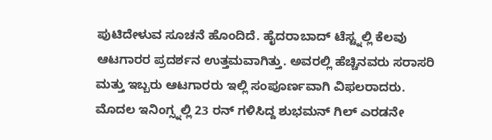ಪುಟಿದೇಳುವ ಸೂಚನೆ ಹೊಂದಿದೆ. ಹೈದರಾಬಾದ್ ಟೆಸ್ಟ್ನಲ್ಲಿ ಕೆಲವು ಆಟಗಾರರ ಪ್ರದರ್ಶನ ಉತ್ತಮವಾಗಿತ್ತು. ಅವರಲ್ಲಿ ಹೆಚ್ಚಿನವರು ಸರಾಸರಿ ಮತ್ತು ಇಬ್ಬರು ಆಟಗಾರರು ಇಲ್ಲಿ ಸಂಪೂರ್ಣವಾಗಿ ವಿಫಲರಾದರು. ಮೊದಲ ಇನಿಂಗ್ಸ್ನಲ್ಲಿ 23 ರನ್ ಗಳಿಸಿದ್ದ ಶುಭಮನ್ ಗಿಲ್ ಎರಡನೇ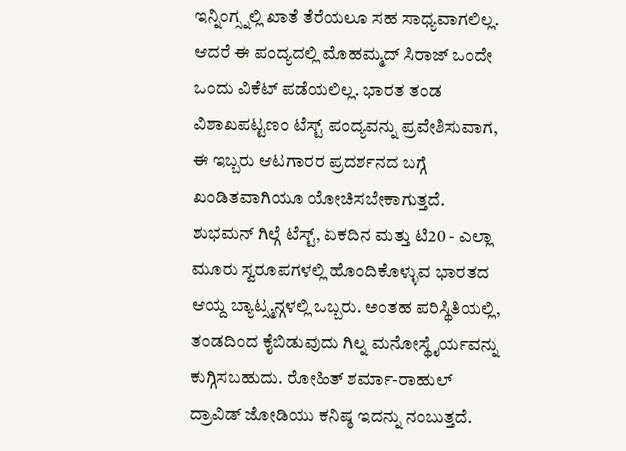ಇನ್ನಿಂಗ್ಸ್ನಲ್ಲಿ ಖಾತೆ ತೆರೆಯಲೂ ಸಹ ಸಾಧ್ಯವಾಗಲಿಲ್ಲ. ಆದರೆ ಈ ಪಂದ್ಯದಲ್ಲಿ ಮೊಹಮ್ಮದ್ ಸಿರಾಜ್ ಒಂದೇ ಒಂದು ವಿಕೆಟ್ ಪಡೆಯಲಿಲ್ಲ. ಭಾರತ ತಂಡ ವಿಶಾಖಪಟ್ಟಣಂ ಟೆಸ್ಟ್ ಪಂದ್ಯವನ್ನು ಪ್ರವೇಶಿಸುವಾಗ, ಈ ಇಬ್ಬರು ಆಟಗಾರರ ಪ್ರದರ್ಶನದ ಬಗ್ಗೆ ಖಂಡಿತವಾಗಿಯೂ ಯೋಚಿಸಬೇಕಾಗುತ್ತದೆ.
ಶುಭಮನ್ ಗಿಲ್ಗೆ ಟೆಸ್ಟ್, ಏಕದಿನ ಮತ್ತು ಟಿ20 - ಎಲ್ಲಾ ಮೂರು ಸ್ವರೂಪಗಳಲ್ಲಿ ಹೊಂದಿಕೊಳ್ಳುವ ಭಾರತದ ಆಯ್ದ ಬ್ಯಾಟ್ಸ್ಮನ್ಗಳಲ್ಲಿ ಒಬ್ಬರು. ಅಂತಹ ಪರಿಸ್ಥಿತಿಯಲ್ಲಿ, ತಂಡದಿಂದ ಕೈಬಿಡುವುದು ಗಿಲ್ನ ಮನೋಸ್ಥೈರ್ಯವನ್ನು ಕುಗ್ಗಿಸಬಹುದು. ರೋಹಿತ್ ಶರ್ಮಾ-ರಾಹುಲ್ ದ್ರಾವಿಡ್ ಜೋಡಿಯು ಕನಿಷ್ಠ ಇದನ್ನು ನಂಬುತ್ತದೆ.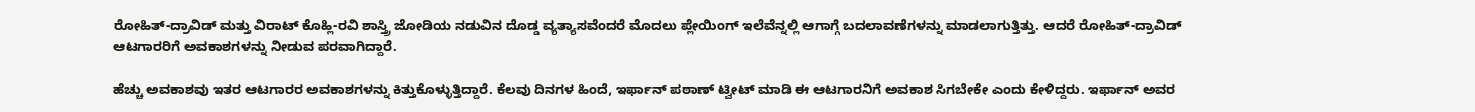ರೋಹಿತ್-ದ್ರಾವಿಡ್ ಮತ್ತು ವಿರಾಟ್ ಕೊಹ್ಲಿ-ರವಿ ಶಾಸ್ತ್ರಿ ಜೋಡಿಯ ನಡುವಿನ ದೊಡ್ಡ ವ್ಯತ್ಯಾಸವೆಂದರೆ ಮೊದಲು ಪ್ಲೇಯಿಂಗ್ ಇಲೆವೆನ್ನಲ್ಲಿ ಆಗಾಗ್ಗೆ ಬದಲಾವಣೆಗಳನ್ನು ಮಾಡಲಾಗುತ್ತಿತ್ತು. ಆದರೆ ರೋಹಿತ್-ದ್ರಾವಿಡ್ ಆಟಗಾರರಿಗೆ ಅವಕಾಶಗಳನ್ನು ನೀಡುವ ಪರವಾಗಿದ್ದಾರೆ.

ಹೆಚ್ಚು ಅವಕಾಶವು ಇತರ ಆಟಗಾರರ ಅವಕಾಶಗಳನ್ನು ಕಿತ್ತುಕೊಳ್ಳುತ್ತಿದ್ದಾರೆ. ಕೆಲವು ದಿನಗಳ ಹಿಂದೆ, ಇರ್ಫಾನ್ ಪಠಾಣ್ ಟ್ವೀಟ್ ಮಾಡಿ ಈ ಆಟಗಾರನಿಗೆ ಅವಕಾಶ ಸಿಗಬೇಕೇ ಎಂದು ಕೇಳಿದ್ದರು. ಇರ್ಫಾನ್ ಅವರ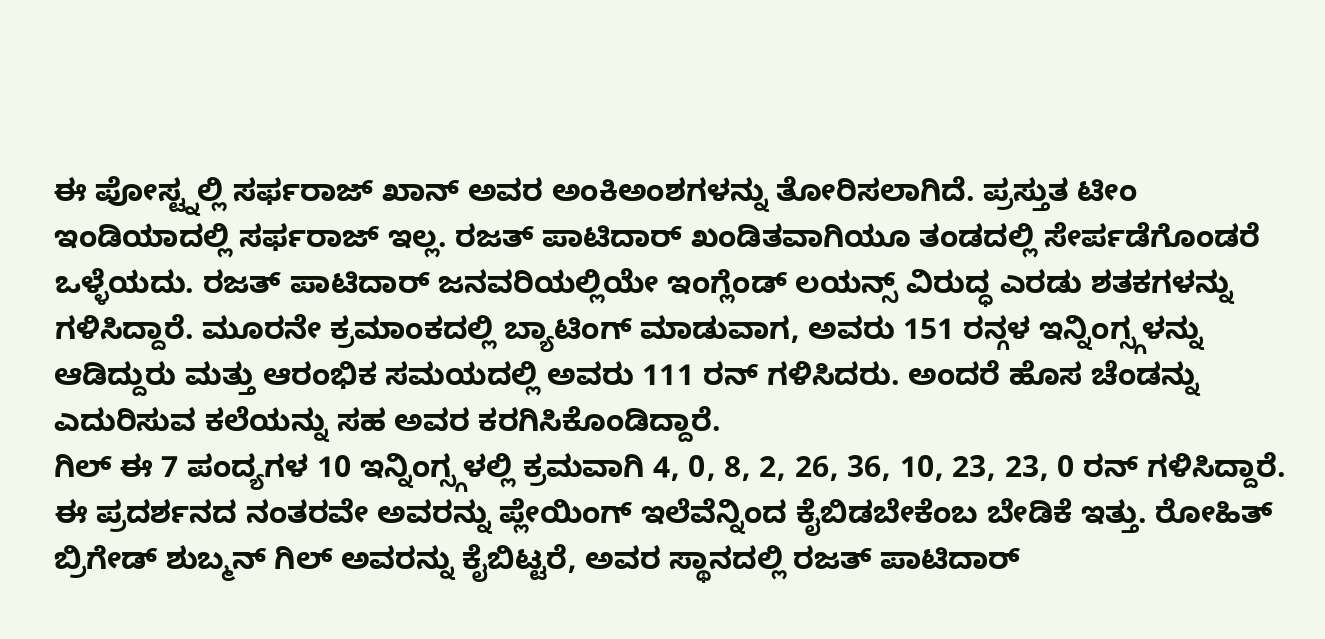ಈ ಪೋಸ್ಟ್ನಲ್ಲಿ ಸರ್ಫರಾಜ್ ಖಾನ್ ಅವರ ಅಂಕಿಅಂಶಗಳನ್ನು ತೋರಿಸಲಾಗಿದೆ. ಪ್ರಸ್ತುತ ಟೀಂ ಇಂಡಿಯಾದಲ್ಲಿ ಸರ್ಫರಾಜ್ ಇಲ್ಲ. ರಜತ್ ಪಾಟಿದಾರ್ ಖಂಡಿತವಾಗಿಯೂ ತಂಡದಲ್ಲಿ ಸೇರ್ಪಡೆಗೊಂಡರೆ ಒಳ್ಳೆಯದು. ರಜತ್ ಪಾಟಿದಾರ್ ಜನವರಿಯಲ್ಲಿಯೇ ಇಂಗ್ಲೆಂಡ್ ಲಯನ್ಸ್ ವಿರುದ್ಧ ಎರಡು ಶತಕಗಳನ್ನು ಗಳಿಸಿದ್ದಾರೆ. ಮೂರನೇ ಕ್ರಮಾಂಕದಲ್ಲಿ ಬ್ಯಾಟಿಂಗ್ ಮಾಡುವಾಗ, ಅವರು 151 ರನ್ಗಳ ಇನ್ನಿಂಗ್ಸ್ಗಳನ್ನು ಆಡಿದ್ದುರು ಮತ್ತು ಆರಂಭಿಕ ಸಮಯದಲ್ಲಿ ಅವರು 111 ರನ್ ಗಳಿಸಿದರು. ಅಂದರೆ ಹೊಸ ಚೆಂಡನ್ನು ಎದುರಿಸುವ ಕಲೆಯನ್ನು ಸಹ ಅವರ ಕರಗಿಸಿಕೊಂಡಿದ್ದಾರೆ.
ಗಿಲ್ ಈ 7 ಪಂದ್ಯಗಳ 10 ಇನ್ನಿಂಗ್ಸ್ಗಳಲ್ಲಿ ಕ್ರಮವಾಗಿ 4, 0, 8, 2, 26, 36, 10, 23, 23, 0 ರನ್ ಗಳಿಸಿದ್ದಾರೆ. ಈ ಪ್ರದರ್ಶನದ ನಂತರವೇ ಅವರನ್ನು ಪ್ಲೇಯಿಂಗ್ ಇಲೆವೆನ್ನಿಂದ ಕೈಬಿಡಬೇಕೆಂಬ ಬೇಡಿಕೆ ಇತ್ತು. ರೋಹಿತ್ ಬ್ರಿಗೇಡ್ ಶುಬ್ಮನ್ ಗಿಲ್ ಅವರನ್ನು ಕೈಬಿಟ್ಟರೆ, ಅವರ ಸ್ಥಾನದಲ್ಲಿ ರಜತ್ ಪಾಟಿದಾರ್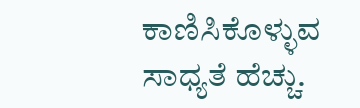ಕಾಣಿಸಿಕೊಳ್ಳುವ ಸಾಧ್ಯತೆ ಹೆಚ್ಚು.